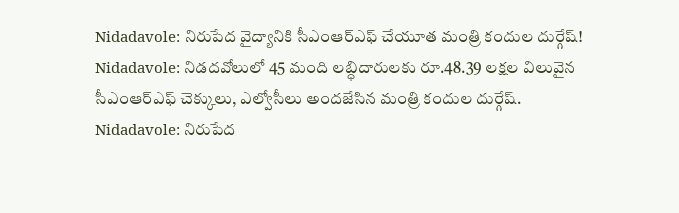Nidadavole: నిరుపేద వైద్యానికి సీఎంఆర్ఎఫ్ చేయూత మంత్రి కందుల దుర్గేష్!
Nidadavole: నిడదవోలులో 45 మంది లబ్ధిదారులకు రూ.48.39 లక్షల విలువైన సీఎంఆర్ఎఫ్ చెక్కులు, ఎల్వోసీలు అందజేసిన మంత్రి కందుల దుర్గేష్.
Nidadavole: నిరుపేద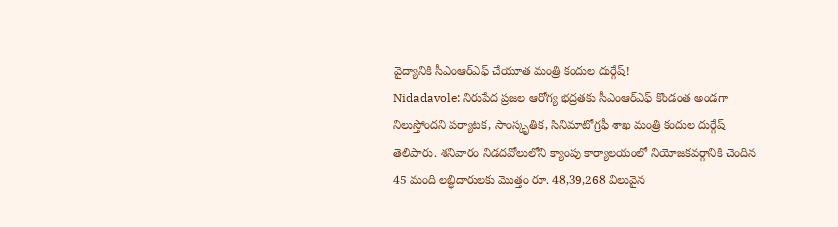వైద్యానికి సీఎంఆర్ఎఫ్ చేయూత మంత్రి కందుల దుర్గేష్!
Nidadavole: నిరుపేద ప్రజల ఆరోగ్య భద్రతకు సీఎంఆర్ఎఫ్ కొండంత అండగా నిలుస్తోందని పర్యాటక, సాంస్కృతిక, సినిమాటోగ్రఫీ శాఖ మంత్రి కందుల దుర్గేష్ తెలిపారు. శనివారం నిడదవోలులోని క్యాంపు కార్యాలయంలో నియోజకవర్గానికి చెందిన 45 మంది లబ్ధిదారులకు మొత్తం రూ. 48,39,268 విలువైన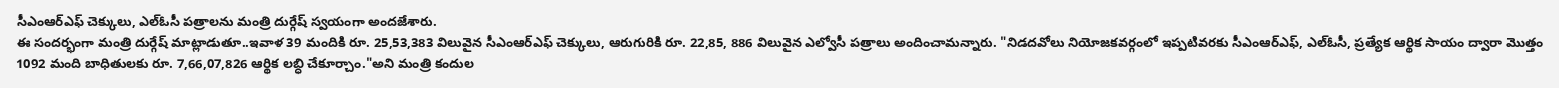సీఎంఆర్ఎఫ్ చెక్కులు, ఎల్ఓసీ పత్రాలను మంత్రి దుర్గేష్ స్వయంగా అందజేశారు.
ఈ సందర్భంగా మంత్రి దుర్గేష్ మాట్లాడుతూ..ఇవాళ 39 మందికి రూ. 25,53,383 విలువైన సీఎంఆర్ఎఫ్ చెక్కులు, ఆరుగురికి రూ. 22,85, 886 విలువైన ఎల్వోసీ పత్రాలు అందించామన్నారు. "నిడదవోలు నియోజకవర్గంలో ఇప్పటివరకు సీఎంఆర్ఎఫ్, ఎల్ఓసీ, ప్రత్యేక ఆర్థిక సాయం ద్వారా మొత్తం 1092 మంది బాధితులకు రూ. 7,66,07,826 ఆర్థిక లబ్ధి చేకూర్చాం."అని మంత్రి కందుల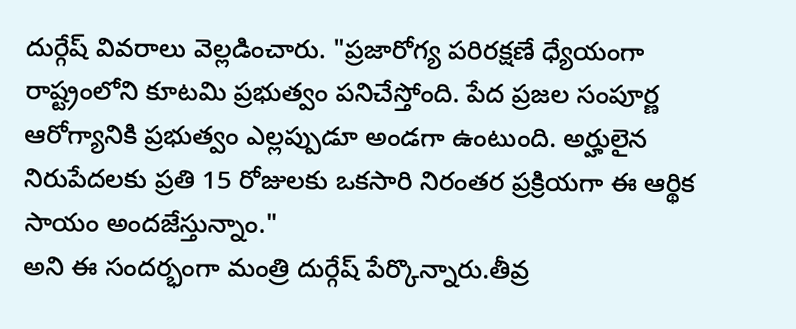దుర్గేష్ వివరాలు వెల్లడించారు. "ప్రజారోగ్య పరిరక్షణే ధ్యేయంగా రాష్ట్రంలోని కూటమి ప్రభుత్వం పనిచేస్తోంది. పేద ప్రజల సంపూర్ణ ఆరోగ్యానికి ప్రభుత్వం ఎల్లప్పుడూ అండగా ఉంటుంది. అర్హులైన నిరుపేదలకు ప్రతి 15 రోజులకు ఒకసారి నిరంతర ప్రక్రియగా ఈ ఆర్థిక సాయం అందజేస్తున్నాం."
అని ఈ సందర్భంగా మంత్రి దుర్గేష్ పేర్కొన్నారు.తీవ్ర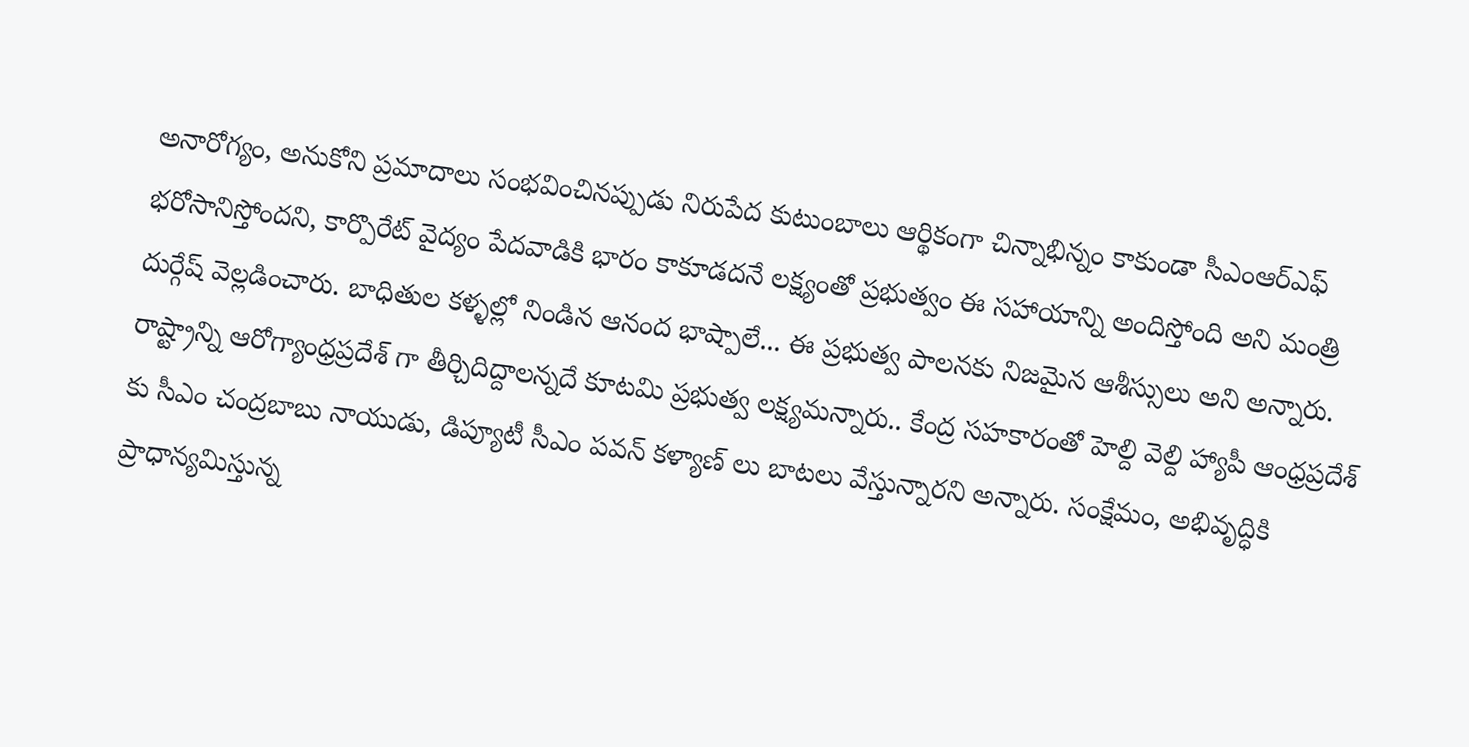అనారోగ్యం, అనుకోని ప్రమాదాలు సంభవించినప్పుడు నిరుపేద కుటుంబాలు ఆర్థికంగా చిన్నాభిన్నం కాకుండా సీఎంఆర్ఎఫ్ భరోసానిస్తోందని, కార్పొరేట్ వైద్యం పేదవాడికి భారం కాకూడదనే లక్ష్యంతో ప్రభుత్వం ఈ సహాయాన్ని అందిస్తోంది అని మంత్రి దుర్గేష్ వెల్లడించారు. బాధితుల కళ్ళల్లో నిండిన ఆనంద భాష్పాలే... ఈ ప్రభుత్వ పాలనకు నిజమైన ఆశీస్సులు అని అన్నారు.
రాష్ట్రాన్ని ఆరోగ్యాంధ్రప్రదేశ్ గా తీర్చిదిద్దాలన్నదే కూటమి ప్రభుత్వ లక్ష్యమన్నారు.. కేంద్ర సహకారంతో హెల్ది వెల్ది హ్యాపీ ఆంధ్రప్రదేశ్ కు సీఎం చంద్రబాబు నాయుడు, డిప్యూటీ సీఎం పవన్ కళ్యాణ్ లు బాటలు వేస్తున్నారని అన్నారు. సంక్షేమం, అభివృద్ధికి ప్రాధాన్యమిస్తున్న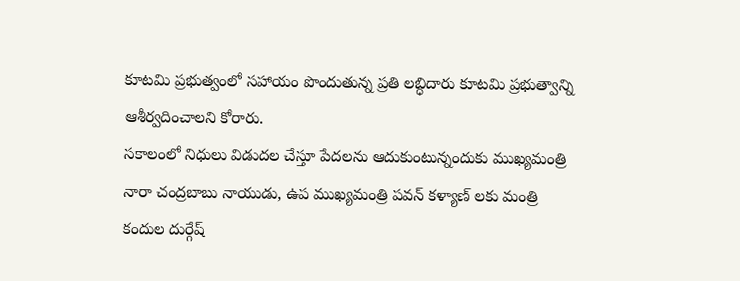కూటమి ప్రభుత్వంలో సహాయం పొందుతున్న ప్రతి లబ్ధిదారు కూటమి ప్రభుత్వాన్ని ఆశీర్వదించాలని కోరారు.
సకాలంలో నిధులు విడుదల చేస్తూ పేదలను ఆదుకుంటున్నందుకు ముఖ్యమంత్రి నారా చంద్రబాబు నాయుడు, ఉప ముఖ్యమంత్రి పవన్ కళ్యాణ్ లకు మంత్రి కందుల దుర్గేష్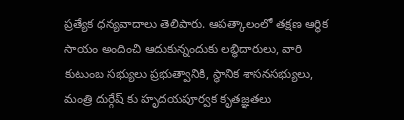ప్రత్యేక ధన్యవాదాలు తెలిపారు. ఆపత్కాలంలో తక్షణ ఆర్థిక సాయం అందించి ఆదుకున్నందుకు లబ్ధిదారులు, వారి కుటుంబ సభ్యులు ప్రభుత్వానికి, స్థానిక శాసనసభ్యులు, మంత్రి దుర్గేష్ కు హృదయపూర్వక కృతజ్ఞతలు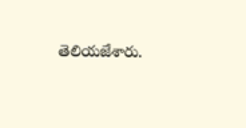తెలియజేశారు.